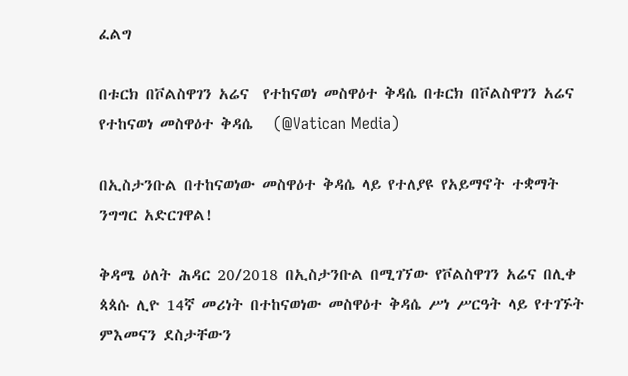ፈልግ

በቱርክ በቮልስዋገን አሬና  የተከናወነ መስዋዕተ ቅዳሴ በቱርክ በቮልስዋገን አሬና የተከናወነ መስዋዕተ ቅዳሴ   (@Vatican Media)

በኢስታንቡል በተከናወነው መስዋዕተ ቅዳሴ ላይ የተለያዩ የአይማኖት ተቋማት ንግግር አድርገዋል!

ቅዳሜ ዕለት ሕዳር 20/2018 በኢስታንቡል በሚገኘው የቮልስዋገን አሬና በሊቀ ጳጳሱ ሊዮ 14ኛ መሪነት በተከናወነው መስዋዕተ ቅዳሴ ሥነ ሥርዓት ላይ የተገኙት ምእመናን ደስታቸውን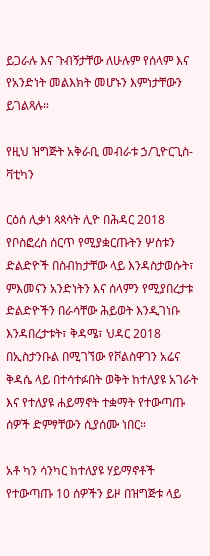ይጋራሉ እና ጉብኝታቸው ለሁሉም የሰላም እና የአንድነት መልእክት መሆኑን እምነታቸውን ይገልጻሉ።

የዚህ ዝግጅት አቅራቢ መብራቱ ኃ/ጊዮርጊስ-ቫቲካን

ርዕሰ ሊቃነ ጳጳሳት ሊዮ በሕዳር 2018 የቦስፎረስ ሰርጥ የሚያቋርጡትን ሦስቱን ድልድዮች በስብከታቸው ላይ እንዳስታወሱት፣ ምእመናን አንድነትን እና ሰላምን የሚያበረታቱ ድልድዮችን በራሳቸው ሕይወት እንዲገነቡ እንዳበረታቱት፣ ቅዳሜ፣ ህዳር 2018 በኢስታንቡል በሚገኘው የቮልስዋገን አሬና ቅዳሴ ላይ በተሳተፉበት ወቅት ከተለያዩ አገራት እና የተለያዩ ሐይማኖት ተቋማት የተውጣጡ ሰዎች ድምፃቸውን ሲያሰሙ ነበር።

አቶ ካን ሳንካር ከተለያዩ ሃይማኖቶች የተውጣጡ 10 ሰዎችን ይዞ በዝግጅቱ ላይ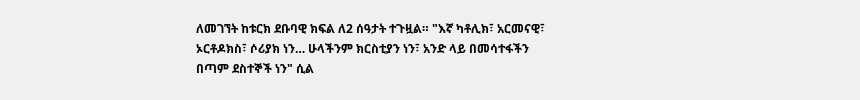ለመገኘት ከቱርክ ደቡባዊ ክፍል ለ2 ሰዓታት ተጉዟል። "እኛ ካቶሊክ፣ አርመናዊ፣ ኦርቶዶክስ፣ ሶሪያክ ነን… ሁላችንም ክርስቲያን ነን፣ አንድ ላይ በመሳተፋችን በጣም ደስተኞች ነን" ሲል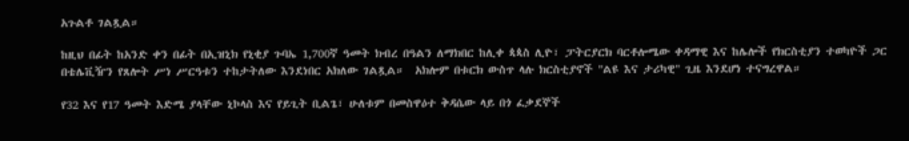አጉልቶ ገልጿል።

ከዚህ በፊት ከአንድ ቀን በፊት በኢዝኒክ የኒቂያ ጉባኤ 1,700ኛ ዓመት ክብረ በዓልን ለማክበር ከሊቀ ጳጳስ ሊዮ፣ ፓትርያርክ ባርቶሎሜው ቀዳማዊ እና ከሌሎች የክርስቲያን ተወካዮች ጋር በቴሌቪዥን የጸሎት ሥነ ሥርዓቱን ተከታትለው እንደነበር አክለው ገልጿል።  አክሎም በቱርክ ውስጥ ላሉ ክርስቲያኖች "ልዩ እና ታሪካዊ" ጊዜ እንደሆነ ተናግረዋል።

የ32 እና የ17 ዓመት እድሜ ያላቸው ኒኮላስ እና የይጊት ቢልጌ፣ ሁለቱም በመስዋዕተ ቅዳሴው ላይ በጎ ፈቃደኞች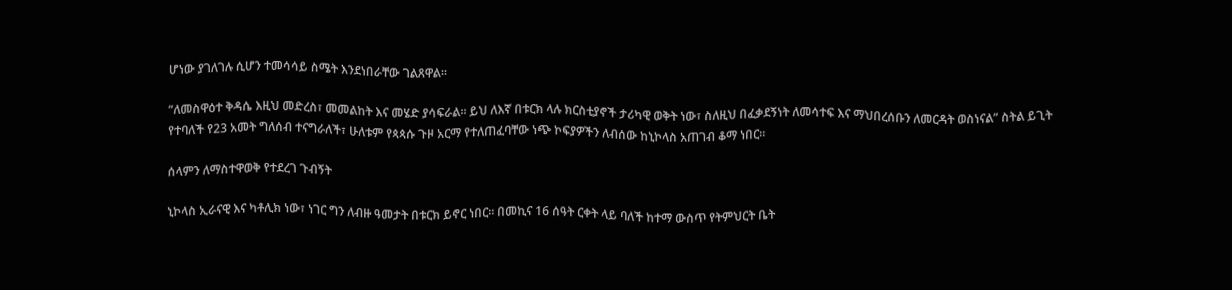ሆነው ያገለገሉ ሲሆን ተመሳሳይ ስሜት እንደነበራቸው ገልጸዋል።

“ለመስዋዕተ ቅዳሴ እዚህ መድረስ፣ መመልከት እና መሄድ ያሳፍራል። ይህ ለእኛ በቱርክ ላሉ ክርስቲያኖች ታሪካዊ ወቅት ነው፣ ስለዚህ በፈቃደኝነት ለመሳተፍ እና ማህበረሰቡን ለመርዳት ወስነናል” ስትል ይጊት የተባለች የ23 አመት ግለሰብ ተናግራለች፣ ሁለቱም የጳጳሱ ጉዞ አርማ የተለጠፈባቸው ነጭ ኮፍያዎችን ለብሰው ከኒኮላስ አጠገብ ቆማ ነበር።

ሰላምን ለማስተዋወቅ የተደረገ ጉብኝት

ኒኮላስ ኢራናዊ እና ካቶሊክ ነው፣ ነገር ግን ለብዙ ዓመታት በቱርክ ይኖር ነበር። በመኪና 16 ሰዓት ርቀት ላይ ባለች ከተማ ውስጥ የትምህርት ቤት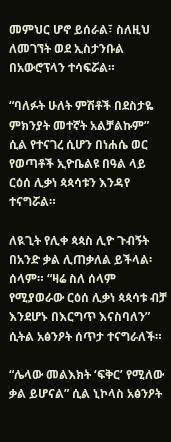መምህር ሆኖ ይሰራል፣ ስለዚህ ለመገኘት ወደ ኢስታንቡል በአውሮፕላን ተሳፍሯል።

“ባለፉት ሁለት ምሽቶች በደስታዬ ምክንያት መተኛት አልቻልኩም” ሲል የተናገረ ሲሆን በነሐሴ ወር የወጣቶች ኢዮቤልዩ በዓል ላይ ርዕሰ ሊቃነ ጳጳሳቱን እንዳየ ተናግሯል።

ለዪጊት የሊቀ ጳጳስ ሊዮ ጉብኝት በአንድ ቃል ሊጠቃለል ይችላል፡ ሰላም። “ዛሬ ስለ ሰላም የሚያወራው ርዕሰ ሊቃነ ጳጳሳቱ ብቻ እንደሆኑ በእርግጥ እናስባለን” ሲትል አፅንዖት ሰጥታ ተናግራለች።

“ሌላው መልእክት ‘ፍቅር’ የሚለው ቃል ይሆናል” ሲል ኒኮላስ አፅንዖት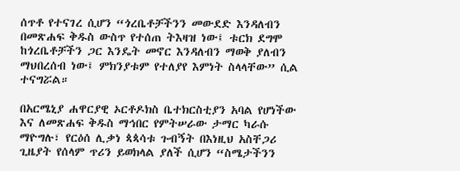ሰጥቶ የተናገረ ሲሆን “ጎረቤቶቻችንን መውደድ እንዳለብን በመጽሐፍ ቅዱስ ውስጥ የተሰጠ ትእዛዝ ነው፤ ቱርክ ደግሞ ከጎረቤቶቻችን ጋር እንዴት መኖር እንዳለብን ማወቅ ያለብን ማህበረሰብ ነው፤ ምክንያቱም የተለያየ እምነት ስላላቸው” ሲል ተናግሯል።

በአርሜኒያ ሐዋርያዊ ኦርቶዶክስ ቤተክርስቲያን አባል የሆነችው እና ለመጽሐፍ ቅዱስ ማኅበር የምትሠራው ታማር ካራሱ ማዮግሉ፣ የርዕሰ ሊቃነ ጳጳሳቱ ጉብኝት በእነዚህ አስቸጋሪ ጊዜያት የሰላም ጥሪን ይወክላል ያለች ሲሆን “ስሜታችንን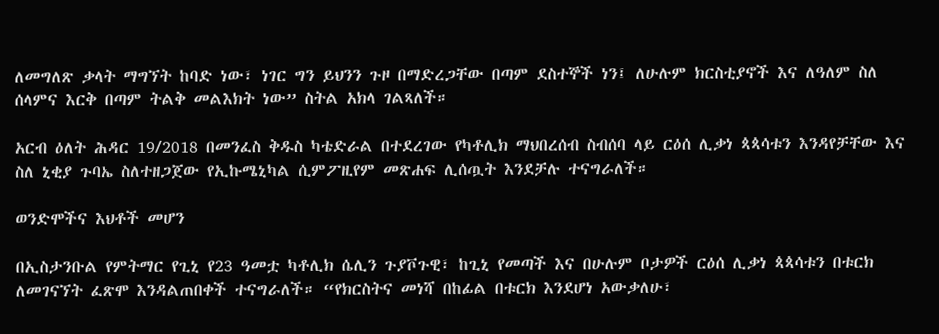ለመግለጽ ቃላት ማግኘት ከባድ ነው፣ ነገር ግን ይህንን ጉዞ በማድረጋቸው በጣም ደስተኞች ነን፤ ለሁሉም ክርስቲያኖች እና ለዓለም ስለ ሰላምና እርቅ በጣም ትልቅ መልእክት ነው” ስትል አክላ ገልጻለች።

አርብ ዕለት ሕዳር 19/2018 በመንፈስ ቅዱስ ካቴድራል በተደረገው የካቶሊክ ማህበረሰብ ስብሰባ ላይ ርዕሰ ሊቃነ ጳጳሳቱን እንዳየቻቸው እና ስለ ኒቂያ ጉባኤ ስለተዘጋጀው የኢኩሜኒካል ሲምፖዚየም መጽሐፍ ሊሰጧት እንደቻሉ ተናግራለች።

ወንድሞችና እህቶች መሆን

በኢስታንቡል የምትማር የጊኒ የ23 ዓመቷ ካቶሊክ ሴሊን ጉያቮጉዊ፣ ከጊኒ የመጣች እና በሁሉም ቦታዎች ርዕሰ ሊቃነ ጳጳሳቱን በቱርክ ለመገናኘት ፈጽሞ እንዳልጠበቀች ተናግራለች። “የክርስትና መነሻ በከፊል በቱርክ እንደሆነ አውቃለሁ፣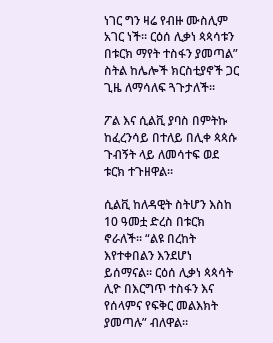ነገር ግን ዛሬ የብዙ ሙስሊም አገር ነች። ርዕሰ ሊቃነ ጳጳሳቱን በቱርክ ማየት ተስፋን ያመጣል” ስትል ከሌሎች ክርስቲያኖች ጋር ጊዜ ለማሳለፍ ጓጉታለች።

ፖል እና ሲልቪ ያባስ በምትኩ ከፈረንሳይ በተለይ በሊቀ ጳጳሱ ጉብኝት ላይ ለመሳተፍ ወደ ቱርክ ተጉዘዋል።

ሲልቪ ከለዳዊት ስትሆን እስከ 10 ዓመቷ ድረስ በቱርክ ኖራለች። “ልዩ በረከት እየተቀበልን እንደሆነ ይሰማናል። ርዕሰ ሊቃነ ጳጳሳት ሊዮ በእርግጥ ተስፋን እና የሰላምና የፍቅር መልእክት ያመጣሉ” ብለዋል።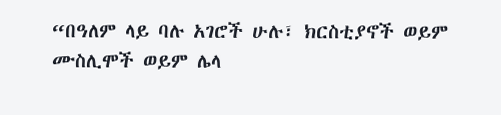“በዓለም ላይ ባሉ አገሮች ሁሉ፣ ክርስቲያኖች ወይም ሙስሊሞች ወይም ሌላ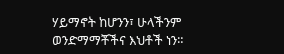ሃይማኖት ከሆንን፣ ሁላችንም ወንድማማቾችና እህቶች ነን።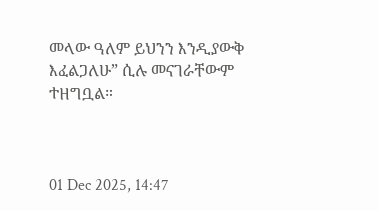መላው ዓለም ይህንን እንዲያውቅ እፈልጋለሁ” ሲሉ መናገራቸውም ተዘግቧል።



01 Dec 2025, 14:47